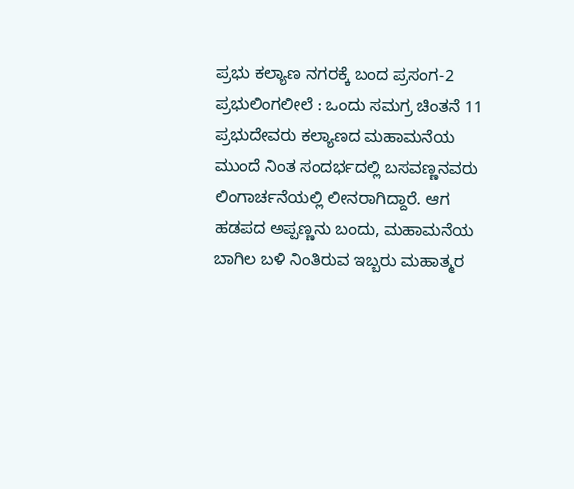ಪ್ರಭು ಕಲ್ಯಾಣ ನಗರಕ್ಕೆ ಬಂದ ಪ್ರಸಂಗ-2
ಪ್ರಭುಲಿಂಗಲೀಲೆ : ಒಂದು ಸಮಗ್ರ ಚಿಂತನೆ 11 ಪ್ರಭುದೇವರು ಕಲ್ಯಾಣದ ಮಹಾಮನೆಯ ಮುಂದೆ ನಿಂತ ಸಂದರ್ಭದಲ್ಲಿ ಬಸವಣ್ಣನವರು ಲಿಂಗಾರ್ಚನೆಯಲ್ಲಿ ಲೀನರಾಗಿದ್ದಾರೆ. ಆಗ ಹಡಪದ ಅಪ್ಪಣ್ಣನು ಬಂದು, ಮಹಾಮನೆಯ ಬಾಗಿಲ ಬಳಿ ನಿಂತಿರುವ ಇಬ್ಬರು ಮಹಾತ್ಮರ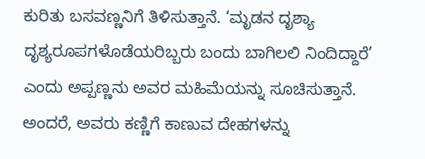ಕುರಿತು ಬಸವಣ್ಣನಿಗೆ ತಿಳಿಸುತ್ತಾನೆ. ‘ಮೃಡನ ದೃಶ್ಯಾ ದೃಶ್ಯರೂಪಗಳೊಡೆಯರಿಬ್ಬರು ಬಂದು ಬಾಗಿಲಲಿ ನಿಂದಿದ್ದಾರೆ’ ಎಂದು ಅಪ್ಪಣ್ಣನು ಅವರ ಮಹಿಮೆಯನ್ನು ಸೂಚಿಸುತ್ತಾನೆ. ಅಂದರೆ, ಅವರು ಕಣ್ಣಿಗೆ ಕಾಣುವ ದೇಹಗಳನ್ನು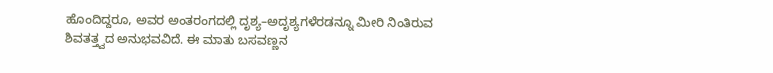ಹೊಂದಿದ್ದರೂ, ಅವರ ಅಂತರಂಗದಲ್ಲಿ ದೃಶ್ಯ–ಅದೃಶ್ಯಗಳೆರಡನ್ನೂ ಮೀರಿ ನಿಂತಿರುವ ಶಿವತತ್ತ್ವದ ಅನುಭವವಿದೆ. ಈ ಮಾತು ಬಸವಣ್ಣನ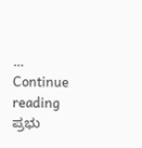… Continue reading ಪ್ರಭು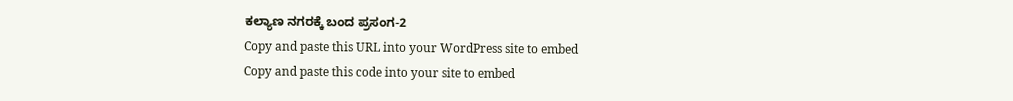ಕಲ್ಯಾಣ ನಗರಕ್ಕೆ ಬಂದ ಪ್ರಸಂಗ-2
Copy and paste this URL into your WordPress site to embed
Copy and paste this code into your site to embed